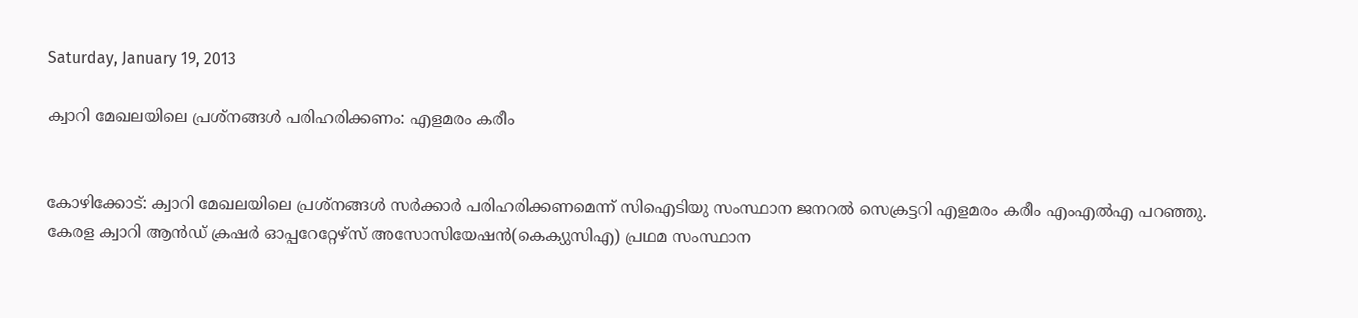Saturday, January 19, 2013

ക്വാറി മേഖലയിലെ പ്രശ്നങ്ങള്‍ പരിഹരിക്കണം: എളമരം കരീം


കോഴിക്കോട്: ക്വാറി മേഖലയിലെ പ്രശ്നങ്ങള്‍ സര്‍ക്കാര്‍ പരിഹരിക്കണമെന്ന് സിഐടിയു സംസ്ഥാന ജനറല്‍ സെക്രട്ടറി എളമരം കരീം എംഎല്‍എ പറഞ്ഞു. കേരള ക്വാറി ആന്‍ഡ് ക്രഷര്‍ ഓപ്പറേറ്റേഴ്സ് അസോസിയേഷന്‍(കെക്യുസിഎ) പ്രഥമ സംസ്ഥാന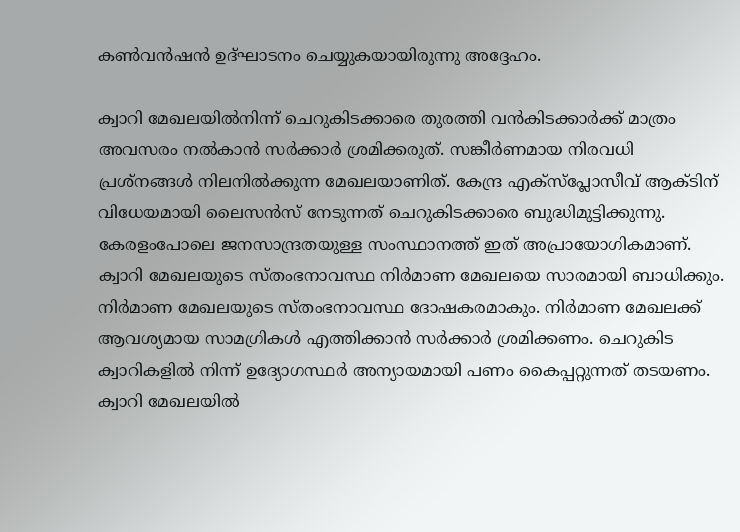കണ്‍വന്‍ഷന്‍ ഉദ്ഘാടനം ചെയ്യുകയായിരുന്നു അദ്ദേഹം.

ക്വാറി മേഖലയില്‍നിന്ന് ചെറുകിടക്കാരെ തുരത്തി വന്‍കിടക്കാര്‍ക്ക് മാത്രം അവസരം നല്‍കാന്‍ സര്‍ക്കാര്‍ ശ്രമിക്കരുത്. സങ്കീര്‍ണമായ നിരവധി പ്രശ്നങ്ങള്‍ നിലനില്‍ക്കുന്ന മേഖലയാണിത്. കേന്ദ്ര എക്സ്പ്ലോസീവ് ആക്ടിന് വിധേയമായി ലൈസന്‍സ് നേടുന്നത് ചെറുകിടക്കാരെ ബുദ്ധിമുട്ടിക്കുന്നു. കേരളംപോലെ ജനസാന്ദ്രതയുള്ള സംസ്ഥാനത്ത് ഇത് അപ്രായോഗികമാണ്. ക്വാറി മേഖലയുടെ സ്തംഭനാവസ്ഥ നിര്‍മാണ മേഖലയെ സാരമായി ബാധിക്കും. നിര്‍മാണ മേഖലയുടെ സ്തംഭനാവസ്ഥ ദോഷകരമാകും. നിര്‍മാണ മേഖലക്ക് ആവശ്യമായ സാമഗ്രികള്‍ എത്തിക്കാന്‍ സര്‍ക്കാര്‍ ശ്രമിക്കണം. ചെറുകിട ക്വാറികളില്‍ നിന്ന് ഉദ്യോഗസ്ഥര്‍ അന്യായമായി പണം കൈപ്പറ്റുന്നത് തടയണം. ക്വാറി മേഖലയില്‍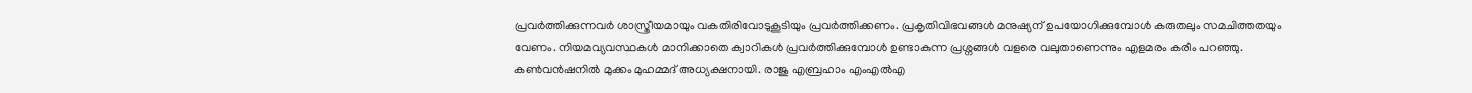പ്രവര്‍ത്തിക്കുന്നവര്‍ ശാസ്ത്രീയമായും വകതിരിവോടുകൂടിയും പ്രവര്‍ത്തിക്കണം. പ്രകൃതിവിഭവങ്ങള്‍ മനുഷ്യന് ഉപയോഗിക്കുമ്പോള്‍ കരുതലും സമചിത്തതയും വേണം. നിയമവ്യവസ്ഥകള്‍ മാനിക്കാതെ ക്വാറികള്‍ പ്രവര്‍ത്തിക്കുമ്പോള്‍ ഉണ്ടാകുന്ന പ്രശ്നങ്ങള്‍ വളരെ വലുതാണെന്നും എളമരം കരീം പറഞ്ഞു. കണ്‍വന്‍ഷനില്‍ മുക്കം മുഹമ്മദ് അധ്യക്ഷനായി. രാജു എബ്രഹാം എംഎല്‍എ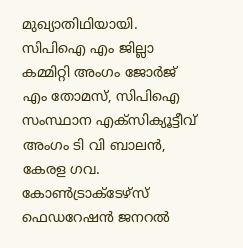മുഖ്യാതിഥിയായി. സിപിഐ എം ജില്ലാ കമ്മിറ്റി അംഗം ജോര്‍ജ് എം തോമസ്, സിപിഐ സംസ്ഥാന എക്സിക്യൂട്ടീവ് അംഗം ടി വി ബാലന്‍, കേരള ഗവ. കോണ്‍ട്രാക്ടേഴ്സ് ഫെഡറേഷന്‍ ജനറല്‍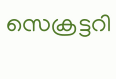സെക്രട്ടറി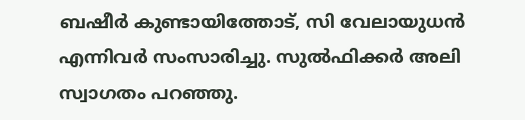ബഷീര്‍ കുണ്ടായിത്തോട്, സി വേലായുധന്‍ എന്നിവര്‍ സംസാരിച്ചു. സുല്‍ഫിക്കര്‍ അലി സ്വാഗതം പറഞ്ഞു.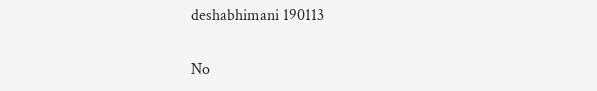deshabhimani 190113

No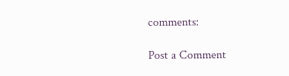comments:

Post a Comment